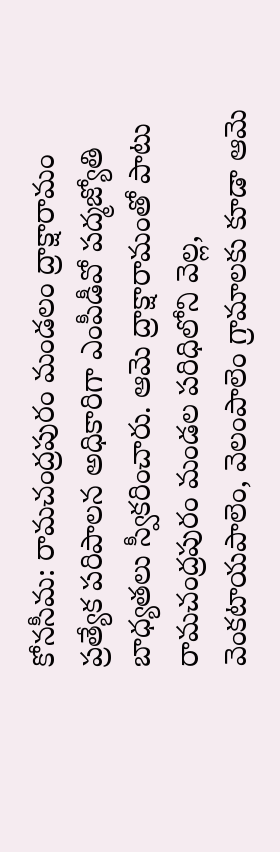కోనసీమ: రామచంద్రపురం మండలం ద్రాక్షారామం ప్రత్యేక పరిపాలన అధికారిగా ఎంపీడీవో పద్మజ్యోతి బాధ్యతలు స్వీకరించారు. ఆమె ద్రాక్షారామంతో పాటు రామచంద్రపురం మండల పరిధిలోని వెల్ల, వెంకటాయపాలెం, వెలంపాలెం గ్రామాలకు కూడా ఆమె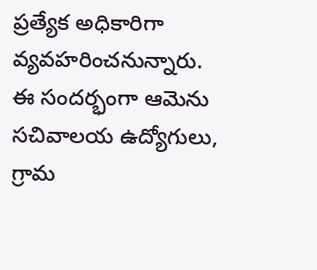ప్రత్యేక అధికారిగా వ్యవహరించనున్నారు. ఈ సందర్భంగా ఆమెను సచివాలయ ఉద్యోగులు, గ్రామ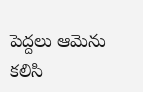పెద్దలు ఆమెను కలిసి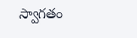స్వాగతం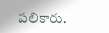పలికారు.